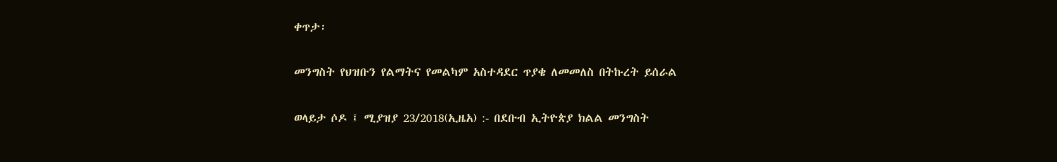ቀጥታ፡

መንግስት የህዝቡን የልማትና የመልካም አስተዳደር ጥያቄ ለመመለስ በትኩረት ይሰራል

ወላይታ ሶዶ ፤ ሚያዝያ 23/2018(ኢዜአ) :- በደቡብ ኢትዮጵያ ክልል መንግስት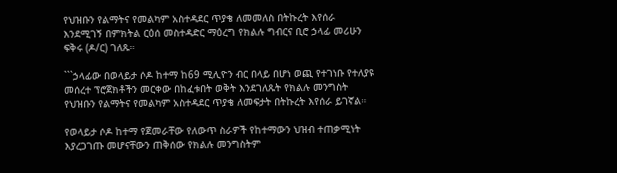የህዝቡን የልማትና የመልካም አስተዳደር ጥያቄ ለመመለስ በትኩረት እየሰራ እንደሚገኝ በምክትል ርዕሰ መስተዳድር ማዕረግ የክልሉ ግብርና ቢሮ ኃላፊ መሪሁን ፍቅሩ (ዶ/ር) ገለጹ።

```ኃላፊው በወላይታ ሶዶ ከተማ ከ69 ሚሊዮን ብር በላይ በሆነ ወጪ የተገነቡ የተለያዩ መሰረተ ፕሮጀክቶችን መርቀው በከፈቱበት ወቅት እንደገለጹት የክልሉ መንግስት የህዝቡን የልማትና የመልካም አስተዳደር ጥያቄ ለመፍታት በትኩረት እየሰራ ይገኛል።

የወላይታ ሶዶ ከተማ የጀመራቸው የለውጥ ስራዎች የከተማውን ህዝብ ተጠቃሚነት እያረጋገጡ መሆናቸውን ጠቅሰው የክልሉ መንግስትም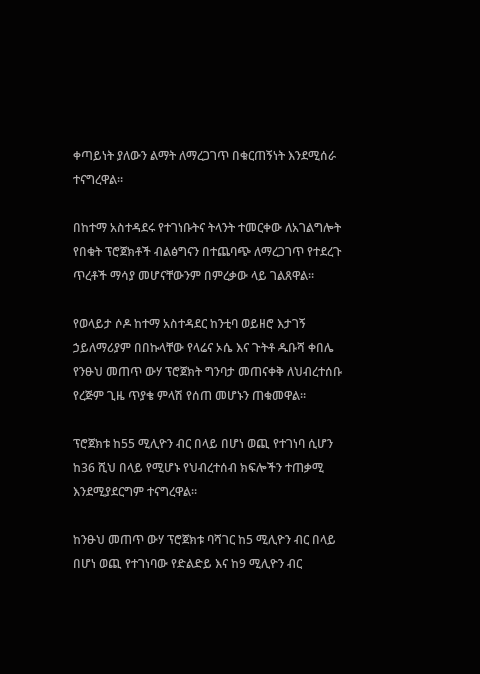ቀጣይነት ያለውን ልማት ለማረጋገጥ በቁርጠኝነት እንደሚሰራ ተናግረዋል።

በከተማ አስተዳደሩ የተገነቡትና ትላንት ተመርቀው ለአገልግሎት የበቁት ፕሮጀክቶች ብልፅግናን በተጨባጭ ለማረጋገጥ የተደረጉ ጥረቶች ማሳያ መሆናቸውንም በምረቃው ላይ ገልጸዋል።

የወላይታ ሶዶ ከተማ አስተዳደር ከንቲባ ወይዘሮ እታገኝ ኃይለማሪያም በበኩላቸው የላሬና ኦሴ እና ጉትቶ ዱቡሻ ቀበሌ የንፁህ መጠጥ ውሃ ፕሮጀክት ግንባታ መጠናቀቅ ለህብረተሰቡ የረጅም ጊዜ ጥያቄ ምላሽ የሰጠ መሆኑን ጠቁመዋል።

ፕሮጀክቱ ከ55 ሚሊዮን ብር በላይ በሆነ ወጪ የተገነባ ሲሆን ከ36 ሺህ በላይ የሚሆኑ የህብረተሰብ ክፍሎችን ተጠቃሚ እንደሚያደርግም ተናግረዋል።

ከንፁህ መጠጥ ውሃ ፕሮጀክቱ ባሻገር ከ5 ሚሊዮን ብር በላይ በሆነ ወጪ የተገነባው የድልድይ እና ከ9 ሚሊዮን ብር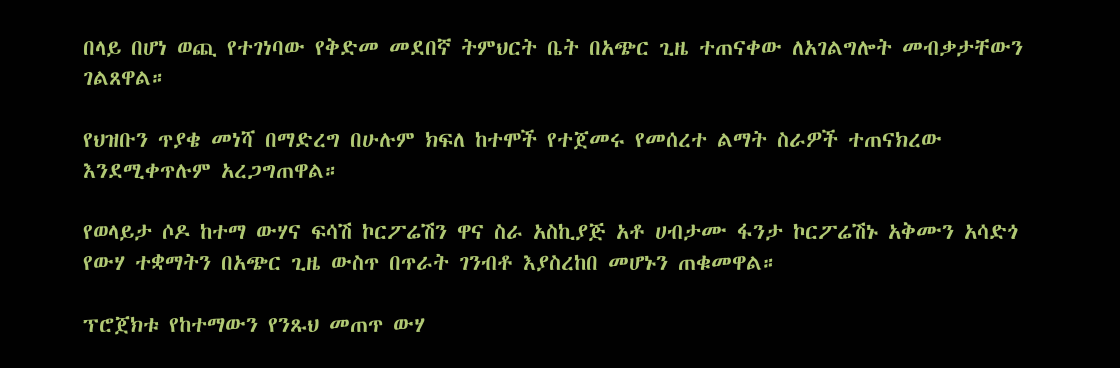በላይ በሆነ ወጪ የተገነባው የቅድመ መደበኛ ትምህርት ቤት በአጭር ጊዜ ተጠናቀው ለአገልግሎት መብቃታቸውን ገልጸዋል።

የህዝቡን ጥያቄ መነሻ በማድረግ በሁሉም ክፍለ ከተሞች የተጀመሩ የመሰረተ ልማት ስራዎች ተጠናክረው እንደሚቀጥሉም አረጋግጠዋል።

የወላይታ ሶዶ ከተማ ውሃና ፍሳሽ ኮርፖሬሽን ዋና ስራ አስኪያጅ አቶ ሀብታሙ ፋንታ ኮርፖሬሽኑ አቅሙን አሳድጎ የውሃ ተቋማትን በአጭር ጊዜ ውስጥ በጥራት ገንብቶ እያስረከበ መሆኑን ጠቁመዋል።

ፕሮጀክቱ የከተማውን የንጹህ መጠጥ ውሃ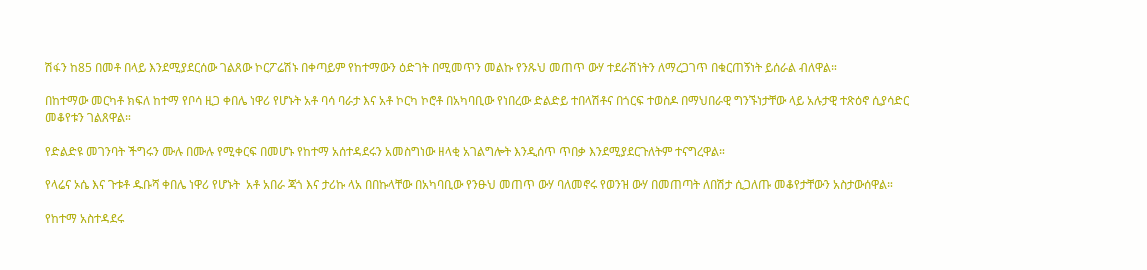ሽፋን ከ85 በመቶ በላይ እንደሚያደርሰው ገልጸው ኮርፖሬሽኑ በቀጣይም የከተማውን ዕድገት በሚመጥን መልኩ የንጹህ መጠጥ ውሃ ተደራሽነትን ለማረጋገጥ በቁርጠኝነት ይሰራል ብለዋል።

በከተማው መርካቶ ክፍለ ከተማ የቦሳ ዚጋ ቀበሌ ነዋሪ የሆኑት አቶ ባሳ ባራታ እና አቶ ኮርካ ኮሮቶ በአካባቢው የነበረው ድልድይ ተበላሽቶና በጎርፍ ተወስዶ በማህበራዊ ግንኙነታቸው ላይ አሉታዊ ተጽዕኖ ሲያሳድር መቆየቱን ገልጸዋል።

የድልድዩ መገንባት ችግሩን ሙሉ በሙሉ የሚቀርፍ በመሆኑ የከተማ አሰተዳደሩን አመስግነው ዘላቂ አገልግሎት እንዲሰጥ ጥበቃ እንደሚያደርጉለትም ተናግረዋል።

የላሬና ኦሴ እና ጉቱቶ ዱቡሻ ቀበሌ ነዋሪ የሆኑት  አቶ አበራ ጃጎ እና ታሪኩ ላአ በበኩላቸው በአካባቢው የንፁህ መጠጥ ውሃ ባለመኖሩ የወንዝ ውሃ በመጠጣት ለበሽታ ሲጋለጡ መቆየታቸውን አስታውሰዋል።

የከተማ አስተዳደሩ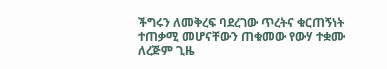ችግሩን ለመቅረፍ ባደረገው ጥረትና ቁርጠኝነት ተጠቃሚ መሆናቸውን ጠቁመው የውሃ ተቋሙ ለረጅም ጊዜ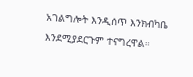አገልግሎት እንዲሰጥ እንክብካቤ እንደሚያደርጉም ተናግረዋል።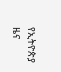የኢትዮጵያ ዜና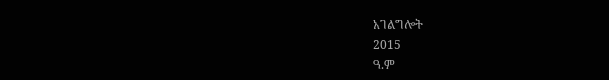አገልግሎት
2015
ዓ.ም